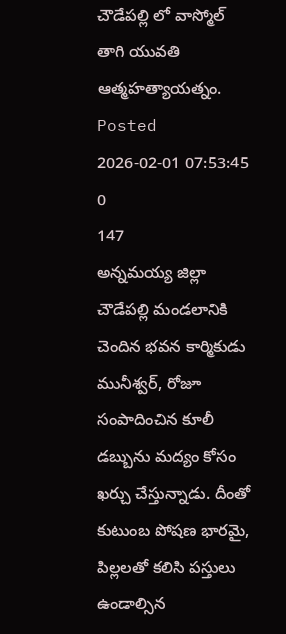చౌడేపల్లి లో వాస్మోల్ తాగి యువతి ఆత్మహత్యాయత్నం.
Posted 2026-02-01 07:53:45
0
147
అన్నమయ్య జిల్లా చౌడేపల్లి మండలానికి చెందిన భవన కార్మికుడు మునీశ్వర్, రోజూ సంపాదించిన కూలీ డబ్బును మద్యం కోసం ఖర్చు చేస్తున్నాడు. దీంతో కుటుంబ పోషణ భారమై, పిల్లలతో కలిసి పస్తులు ఉండాల్సిన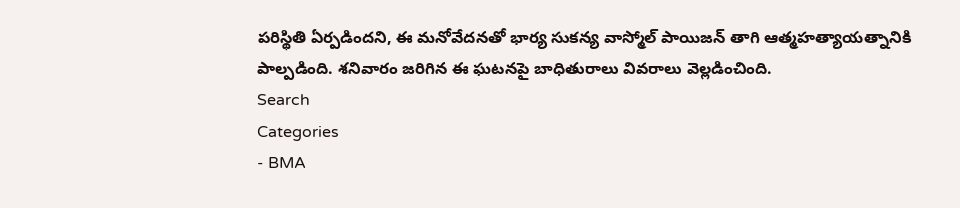పరిస్థితి ఏర్పడిందని, ఈ మనోవేదనతో భార్య సుకన్య వాస్మోల్ పాయిజన్ తాగి ఆత్మహత్యాయత్నానికి పాల్పడింది. శనివారం జరిగిన ఈ ఘటనపై బాధితురాలు వివరాలు వెల్లడించింది.
Search
Categories
- BMA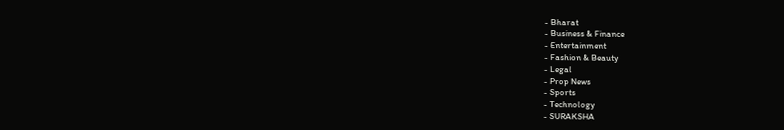- Bharat
- Business & Finance
- Entertainment
- Fashion & Beauty
- Legal
- Prop News
- Sports
- Technology
- SURAKSHA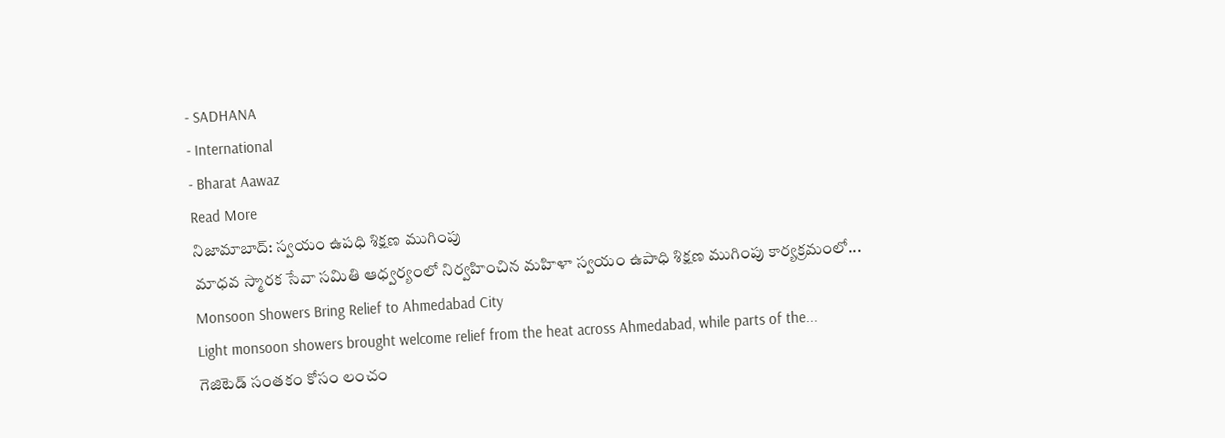- SADHANA
- International
- Bharat Aawaz
Read More
నిజామాబాద్: స్వయం ఉపధి శిక్షణ ముగింపు
మాధవ స్మారక సేవా సమితి ఆధ్వర్యంలో నిర్వహించిన మహిళా స్వయం ఉపాధి శిక్షణ ముగింపు కార్యక్రమంలో...
Monsoon Showers Bring Relief to Ahmedabad City
Light monsoon showers brought welcome relief from the heat across Ahmedabad, while parts of the...
గెజిటెడ్ సంతకం కోసం లంచం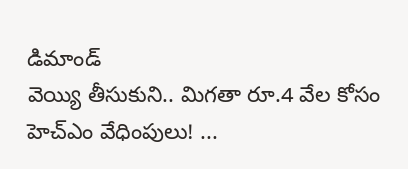డిమాండ్
వెయ్యి తీసుకుని.. మిగతా రూ.4 వేల కోసం హెచ్ఎం వేధింపులు! ...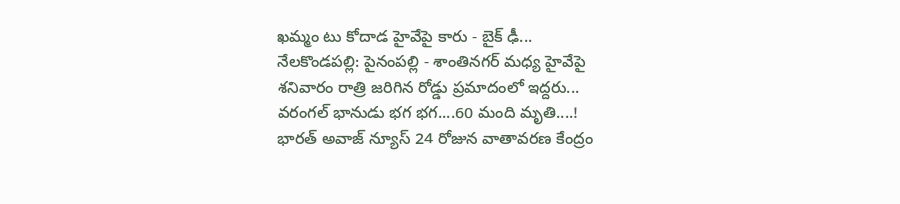ఖమ్మం టు కోదాడ హైవేపై కారు - బైక్ ఢీ...
నేలకొండపల్లి: పైనంపల్లి - శాంతినగర్ మధ్య హైవేపై శనివారం రాత్రి జరిగిన రోడ్డు ప్రమాదంలో ఇద్దరు...
వరంగల్ భానుడు భగ భగ....60 మంది మృతి....!
భారత్ అవాజ్ న్యూస్ 24 రోజున వాతావరణ కేంద్రం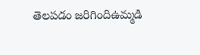తెలపడం జరిగిందిఉమ్మడి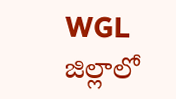WGL జిల్లాలో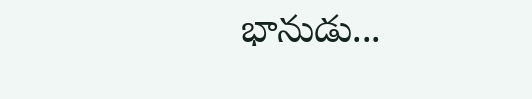భానుడు...